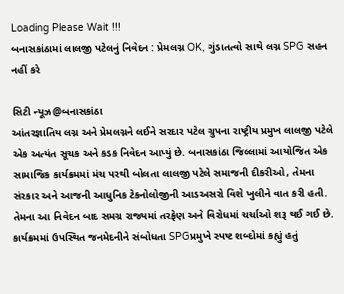Loading Please Wait !!!
બનાસકાંઠામાં લાલજી પટેલનું નિવેદન : પ્રેમલગ્ન OK, ગુંડાતત્વો સાથે લગ્ન SPG સહન નહીં કરે

સિટી ન્યૂઝ@બનાસકાંઠા
આંતરજ્ઞાતિય લગ્ન અને પ્રેમલગ્નને લઈને સરદાર પટેલ ગ્રુપના રાષ્ટ્રીય પ્રમુખ લાલજી પટેલે એક અત્યંત સૂચક અને કડક નિવેદન આપ્યું છે. બનાસકાંઠા જિલ્લામાં આયોજિત એક સામાજિક કાર્યક્રમમાં મંચ પરથી બોલતા લાલજી પટેલે સમાજની દીકરીઓ, તેમના સંરકાર અને આજની આધુનિક ટેકનોલોજીની આડઅસરો વિશે ખુલીને વાત કરી હતી. તેમના આ નિવેદન બાદ સમગ્ર રાજ્યમાં તરફેણ અને વિરોધમાં ચર્ચાઓ શરૂ થઈ ગઈ છે.
કાર્યક્રમમાં ઉપસ્થિત જનમેદનીને સંબોધતા SPGપ્રમુખે સ્પષ્ટ શબ્દોમાં કહ્યું હતું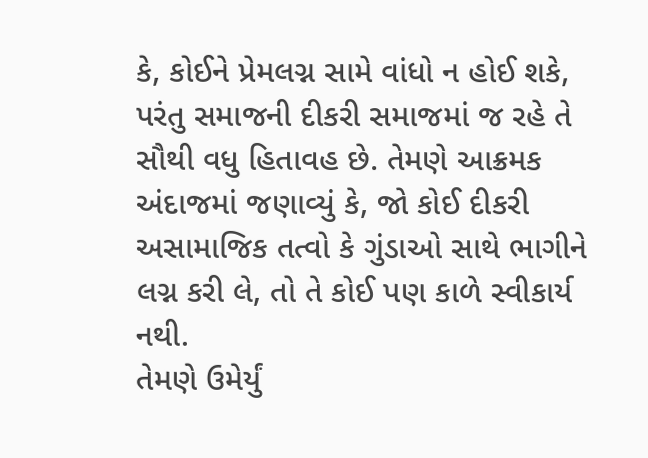કે, કોઈને પ્રેમલગ્ન સામે વાંધો ન હોઈ શકે, પરંતુ સમાજની દીકરી સમાજમાં જ રહે તે સૌથી વધુ હિતાવહ છે. તેમણે આક્રમક અંદાજમાં જણાવ્યું કે, જો કોઈ દીકરી અસામાજિક તત્વો કે ગુંડાઓ સાથે ભાગીને લગ્ન કરી લે, તો તે કોઈ પણ કાળે સ્વીકાર્ય નથી.
તેમણે ઉમેર્યું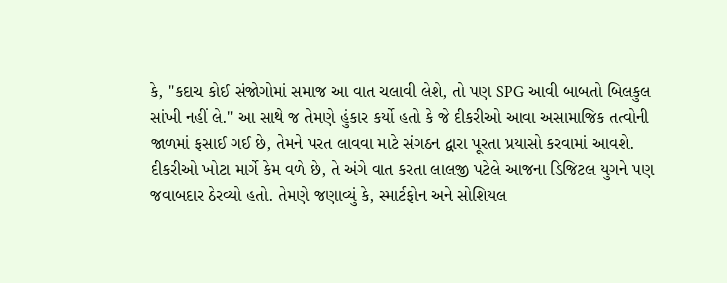કે, "કદાચ કોઈ સંજોગોમાં સમાજ આ વાત ચલાવી લેશે, તો પણ SPG આવી બાબતો બિલકુલ સાંખી નહીં લે." આ સાથે જ તેમણે હુંકાર કર્યો હતો કે જે દીકરીઓ આવા અસામાજિક તત્વોની જાળમાં ફસાઈ ગઈ છે, તેમને પરત લાવવા માટે સંગઠન દ્વારા પૂરતા પ્રયાસો કરવામાં આવશે.
દીકરીઓ ખોટા માર્ગે કેમ વળે છે, તે અંગે વાત કરતા લાલજી પટેલે આજના ડિજિટલ યુગને પણ જવાબદાર ઠેરવ્યો હતો. તેમણે જણાવ્યું કે, સ્માર્ટફોન અને સોશિયલ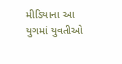મીડિયાના આ યુગમાં યુવતીઓ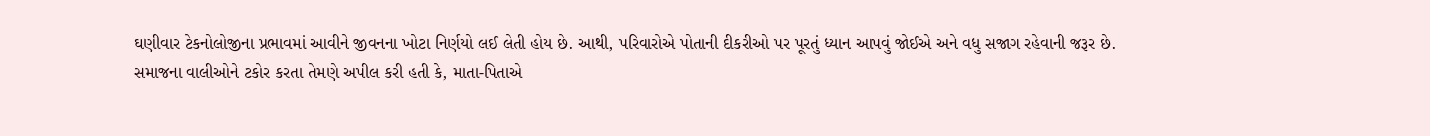ઘણીવાર ટેકનોલોજીના પ્રભાવમાં આવીને જીવનના ખોટા નિર્ણયો લઈ લેતી હોય છે. આથી, પરિવારોએ પોતાની દીકરીઓ પર પૂરતું ધ્યાન આપવું જોઈએ અને વધુ સજાગ રહેવાની જરૂર છે.
સમાજના વાલીઓને ટકોર કરતા તેમણે અપીલ કરી હતી કે, માતા-પિતાએ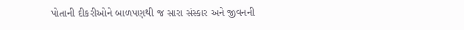પોતાની દીકરીઓને બાળપણથી જ સારા સંસ્કાર અને જીવનની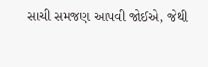સાચી સમજણ આપવી જોઈએ, જેથી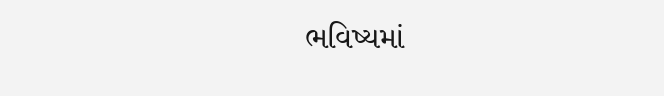ભવિષ્યમાં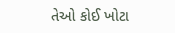તેઓ કોઈ ખોટા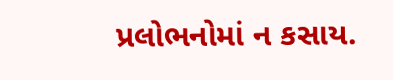પ્રલોભનોમાં ન કસાય.